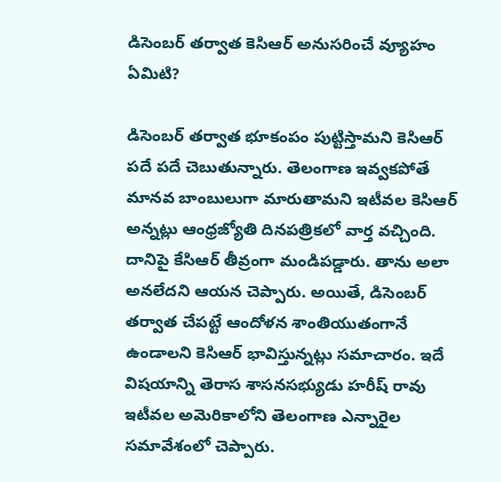డిసెంబర్ తర్వాత కెసిఆర్ అనుసరించే వ్యూహం ఏమిటి?

డిసెంబర్ తర్వాత భూకంపం పుట్టిస్తామని కెసిఆర్ పదే పదే చెబుతున్నారు. తెలంగాణ ఇవ్వకపోతే మానవ బాంబులుగా మారుతామని ఇటీవల కెసిఆర్ అన్నట్లు ఆంధ్రజ్యోతి దినపత్రికలో వార్త వచ్చింది. దానిపై కేసిఆర్ తీవ్రంగా మండిపడ్డారు. తాను అలా అనలేదని ఆయన చెప్పారు. అయితే, డిసెంబర్ తర్వాత చేపట్టే ఆందోళన శాంతియుతంగానే ఉండాలని కెసిఆర్ భావిస్తున్నట్లు సమాచారం. ఇదే విషయాన్ని తెరాస శాసనసభ్యుడు హరీష్ రావు ఇటీవల అమెరికాలోని తెలంగాణ ఎన్నారైల సమావేశంలో చెప్పారు.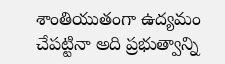శాంతియుతంగా ఉద్యమం చేపట్టినా అది ప్రభుత్వాన్ని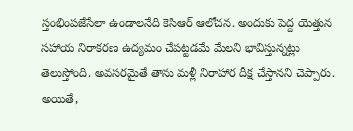స్తంభింపజేసేలా ఉండాలనేది కెసిఆర్ ఆలోచన. అందుకు పెద్ద యెత్తున సహాయ నిరాకరణ ఉద్యమం చేపట్టడమే మేలని భావిస్తున్నట్లు తెలుస్తోంది. అవసరమైతే తాను మళ్లీ నిరాహార దీక్ష చేస్తానని చెప్పారు. అయితే,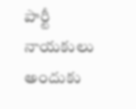పార్టీ నాయకులు అందుకు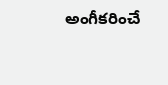అంగీకరించే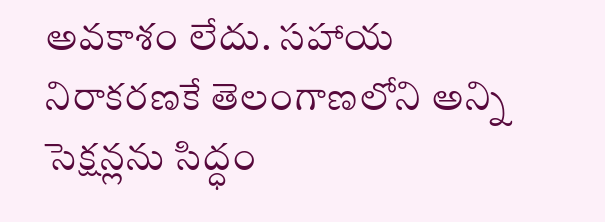అవకాశం లేదు. సహాయ నిరాకరణకే తెలంగాణలోని అన్ని సెక్షన్లను సిద్ధం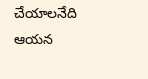చేయాలనేది ఆయన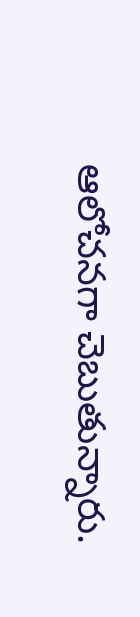ఆలోచనగా చెబుతున్నారు.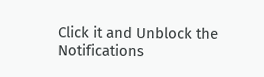Click it and Unblock the Notifications